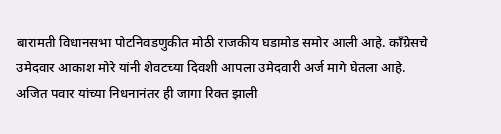बारामती विधानसभा पोटनिवडणुकीत मोठी राजकीय घडामोड समोर आली आहे. काँग्रेसचे उमेदवार आकाश मोरे यांनी शेवटच्या दिवशी आपला उमेदवारी अर्ज मागे घेतला आहे.
अजित पवार यांच्या निधनानंतर ही जागा रिक्त झाली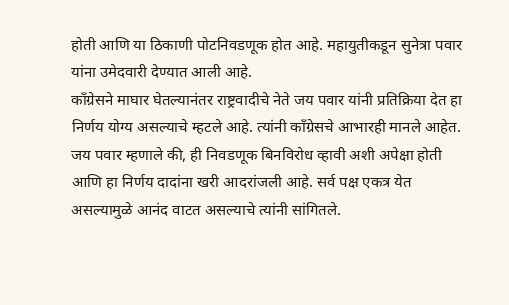होती आणि या ठिकाणी पोटनिवडणूक होत आहे. महायुतीकडून सुनेत्रा पवार यांना उमेदवारी देण्यात आली आहे.
काँग्रेसने माघार घेतल्यानंतर राष्ट्रवादीचे नेते जय पवार यांनी प्रतिक्रिया देत हा निर्णय योग्य असल्याचे म्हटले आहे. त्यांनी काँग्रेसचे आभारही मानले आहेत.
जय पवार म्हणाले की, ही निवडणूक बिनविरोध व्हावी अशी अपेक्षा होती आणि हा निर्णय दादांना खरी आदरांजली आहे. सर्व पक्ष एकत्र येत असल्यामुळे आनंद वाटत असल्याचे त्यांनी सांगितले.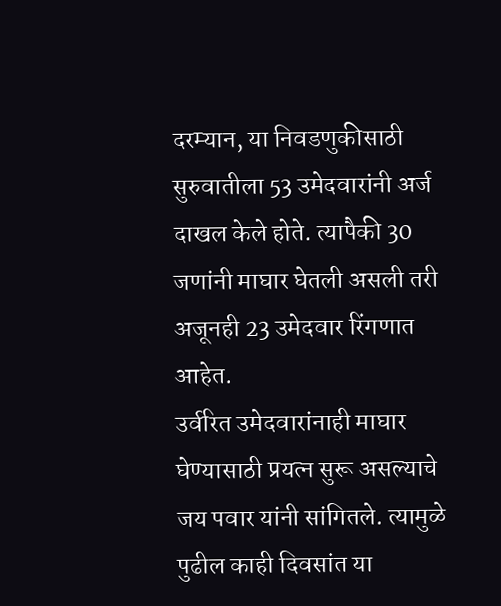दरम्यान, या निवडणुकीसाठी सुरुवातीला 53 उमेदवारांनी अर्ज दाखल केले होते. त्यापैकी 30 जणांनी माघार घेतली असली तरी अजूनही 23 उमेदवार रिंगणात आहेत.
उर्वरित उमेदवारांनाही माघार घेण्यासाठी प्रयत्न सुरू असल्याचे जय पवार यांनी सांगितले. त्यामुळे पुढील काही दिवसांत या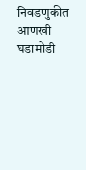निवडणुकीत आणखी घडामोडी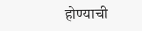होण्याची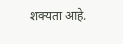शक्यता आहे.